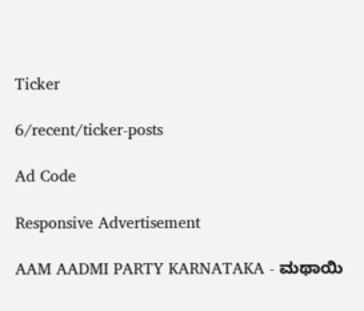Ticker

6/recent/ticker-posts

Ad Code

Responsive Advertisement

AAM AADMI PARTY KARNATAKA - ಮಥಾಯಿ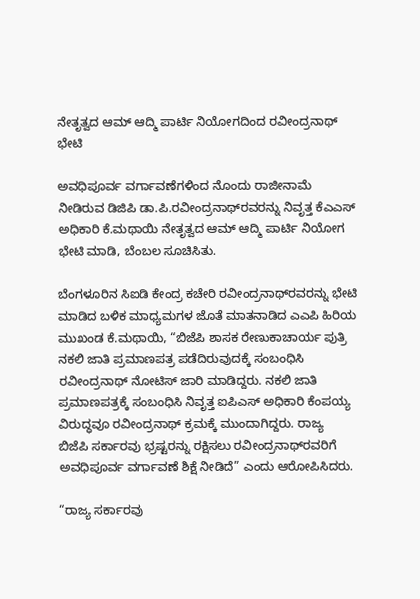ನೇತೃತ್ವದ ಆಮ್‌ ಆದ್ಮಿ ಪಾರ್ಟಿ ನಿಯೋಗದಿಂದ ರವೀಂದ್ರನಾಥ್‌ ಭೇಟಿ

ಅವಧಿಪೂರ್ವ ವರ್ಗಾವಣೆಗಳಿಂದ ನೊಂದು ರಾಜೀನಾಮೆ ನೀಡಿರುವ ಡಿಜಿಪಿ ಡಾ.ಪಿ.ರವೀಂದ್ರನಾಥ್‌ರವರನ್ನು ನಿವೃತ್ತ ಕೆಎಎಸ್‌ ಅಧಿಕಾರಿ ಕೆ.ಮಥಾಯಿ ನೇತೃತ್ವದ ಆಮ್‌ ಆದ್ಮಿ ಪಾರ್ಟಿ ನಿಯೋಗ ಭೇಟಿ ಮಾಡಿ, ಬೆಂಬಲ ಸೂಚಿಸಿತು.

ಬೆಂಗಳೂರಿನ ಸಿಐಡಿ ಕೇಂದ್ರ ಕಚೇರಿ ರವೀಂದ್ರನಾಥ್‌ರವರನ್ನು ಭೇಟಿ ಮಾಡಿದ ಬಳಿಕ ಮಾಧ್ಯಮಗಳ ಜೊತೆ ಮಾತನಾಡಿದ ಎಎಪಿ ಹಿರಿಯ ಮುಖಂಡ ಕೆ.ಮಥಾಯಿ, “ಬಿಜೆಪಿ ಶಾಸಕ ರೇಣುಕಾಚಾರ್ಯ ಪುತ್ರಿ ನಕಲಿ ಜಾತಿ ಪ್ರಮಾಣಪತ್ರ ಪಡೆದಿರುವುದಕ್ಕೆ ಸಂಬಂಧಿಸಿ ರವೀಂದ್ರನಾಥ್‌ ನೋಟಿಸ್‌ ಜಾರಿ ಮಾಡಿದ್ದರು. ನಕಲಿ ಜಾತಿ ಪ್ರಮಾಣಪತ್ರಕ್ಕೆ ಸಂಬಂಧಿಸಿ ನಿವೃತ್ತ ಐಪಿಎಸ್‌ ಅಧಿಕಾರಿ ಕೆಂಪಯ್ಯ ವಿರುದ್ಧವೂ ರವೀಂದ್ರನಾಥ್‌ ಕ್ರಮಕ್ಕೆ ಮುಂದಾಗಿದ್ದರು. ರಾಜ್ಯ  ಬಿಜೆಪಿ ಸರ್ಕಾರವು ಭ್ರಷ್ಟರನ್ನು ರಕ್ಷಿಸಲು ರವೀಂದ್ರನಾಥ್‌ರವರಿಗೆ ಅವಧಿಪೂರ್ವ ವರ್ಗಾವಣೆ ಶಿಕ್ಷೆ ನೀಡಿದೆ” ಎಂದು ಆರೋಪಿಸಿದರು.

“ರಾಜ್ಯ ಸರ್ಕಾರವು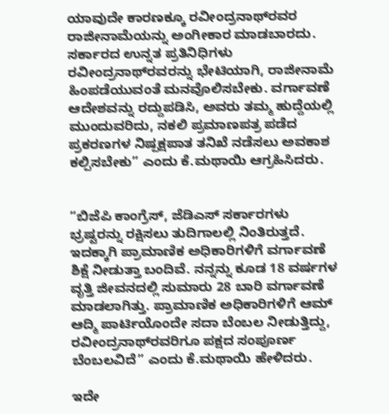ಯಾವುದೇ ಕಾರಣಕ್ಕೂ ರವೀಂದ್ರನಾಥ್‌ರವರ ರಾಜೀನಾಮೆಯನ್ನು ಅಂಗೀಕಾರ ಮಾಡಬಾರದು. ಸರ್ಕಾರದ ಉನ್ನತ ಪ್ರತಿನಿಧಿಗಳು ರವೀಂದ್ರನಾಥ್‌ರವರನ್ನು ಭೇಟಿಯಾಗಿ, ರಾಜೀನಾಮೆ ಹಿಂಪಡೆಯುವಂತೆ ಮನವೊಲಿಸಬೇಕು. ವರ್ಗಾವಣೆ ಆದೇಶವನ್ನು ರದ್ದುಪಡಿಸಿ, ಅವರು ತಮ್ಮ ಹುದ್ದೆಯಲ್ಲಿ ಮುಂದುವರಿದು, ನಕಲಿ ಪ್ರಮಾಣಪತ್ರ ಪಡೆದ ಪ್ರಕರಣಗಳ ನಿಷ್ಪಕ್ಷಪಾತ ತನಿಖೆ ನಡೆಸಲು ಅವಕಾಶ ಕಲ್ಪಿಸಬೇಕು” ಎಂದು ಕೆ.ಮಥಾಯಿ ಆಗ್ರಹಿಸಿದರು.


“ಬಿಜೆಪಿ ಕಾಂಗ್ರೆಸ್‌, ಜೆಡಿಎಸ್‌ ಸರ್ಕಾರಗಳು ಭ್ರಷ್ಟರನ್ನು ರಕ್ಷಿಸಲು ತುದಿಗಾಲಲ್ಲಿ ನಿಂತಿರುತ್ತದೆ. ಇದಕ್ಕಾಗಿ ಪ್ರಾಮಾಣಿಕ ಅಧಿಕಾರಿಗಳಿಗೆ ವರ್ಗಾವಣೆ ಶಿಕ್ಷೆ ನೀಡುತ್ತಾ ಬಂದಿವೆ. ನನ್ನನ್ನು ಕೂಡ 18 ವರ್ಷಗಳ ವೃತ್ತಿ ಜೀವನದಲ್ಲಿ ಸುಮಾರು 28 ಬಾರಿ ವರ್ಗಾವಣೆ ಮಾಡಲಾಗಿತ್ತು. ಪ್ರಾಮಾಣಿಕ ಅಧಿಕಾರಿಗಳಿಗೆ ಆಮ್‌ ಆದ್ಮಿ ಪಾರ್ಟಿಯೊಂದೇ ಸದಾ ಬೆಂಬಲ ನೀಡುತ್ತಿದ್ದು, ರವೀಂದ್ರನಾಥ್‌ರವರಿಗೂ ಪಕ್ಷದ ಸಂಪೂರ್ಣ ಬೆಂಬಲವಿದೆ” ಎಂದು ಕೆ.ಮಥಾಯಿ ಹೇಳಿದರು.

ಇದೇ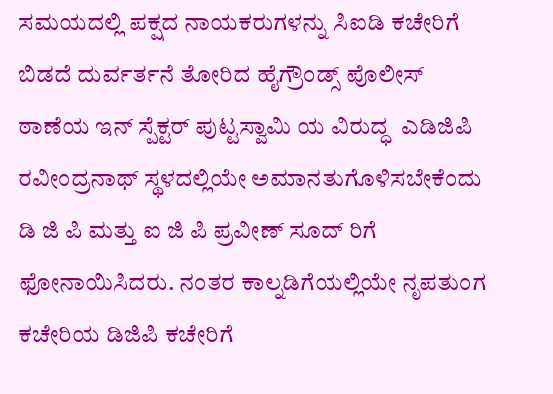ಸಮಯದಲ್ಲಿ ಪಕ್ಷದ ನಾಯಕರುಗಳನ್ನು ಸಿಐಡಿ ಕಚೇರಿಗೆ ಬಿಡದೆ ದುರ್ವರ್ತನೆ ತೋರಿದ ಹೈಗ್ರೌಂಡ್ಸ್ ಪೊಲೀಸ್ ಠಾಣೆಯ ಇನ್ ಸ್ಪೆಕ್ಟರ್ ಪುಟ್ಟಸ್ವಾಮಿ ಯ ವಿರುದ್ಧ  ಎಡಿಜಿಪಿ ರವೀಂದ್ರನಾಥ್ ಸ್ಥಳದಲ್ಲಿಯೇ ಅಮಾನತುಗೊಳಿಸಬೇಕೆಂದು  ಡಿ ಜಿ ಪಿ ಮತ್ತು ಐ ಜಿ ಪಿ ಪ್ರವೀಣ್ ಸೂದ್ ರಿಗೆ ಫೋನಾಯಿಸಿದರು. ನಂತರ ಕಾಲ್ನಡಿಗೆಯಲ್ಲಿಯೇ ನೃಪತುಂಗ ಕಚೇರಿಯ ಡಿಜಿಪಿ ಕಚೇರಿಗೆ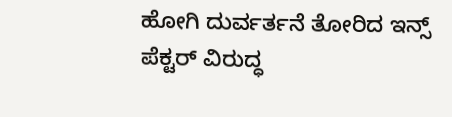ಹೋಗಿ ದುರ್ವರ್ತನೆ ತೋರಿದ ಇನ್ಸ್ ಪೆಕ್ಟರ್ ವಿರುದ್ಧ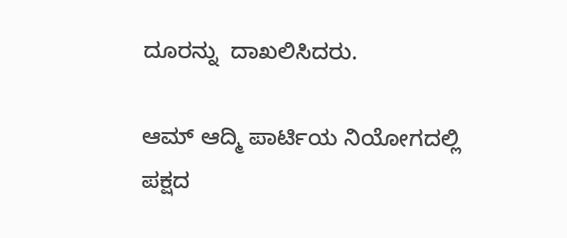ದೂರನ್ನು  ದಾಖಲಿಸಿದರು.

ಆಮ್‌ ಆದ್ಮಿ ಪಾರ್ಟಿಯ ನಿಯೋಗದಲ್ಲಿ ಪಕ್ಷದ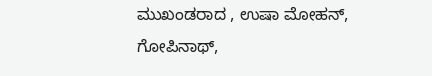ಮುಖಂಡರಾದ , ಉಷಾ ಮೋಹನ್‌, ಗೋಪಿನಾಥ್‌,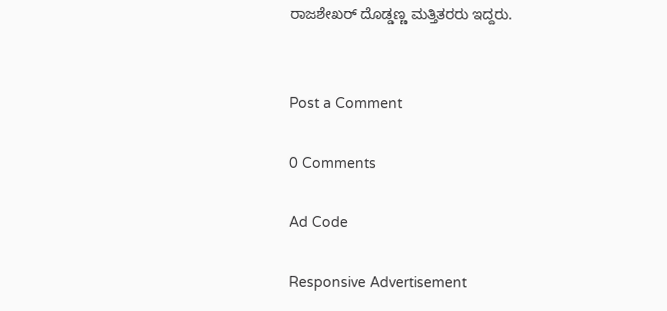ರಾಜಶೇಖರ್‌ ದೊಡ್ಡಣ್ಣ ಮತ್ತಿತರರು ಇದ್ದರು.


Post a Comment

0 Comments

Ad Code

Responsive Advertisement